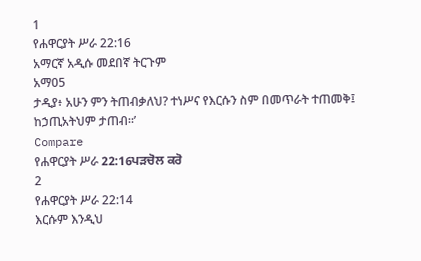1
የሐዋርያት ሥራ 22:16
አማርኛ አዲሱ መደበኛ ትርጉም
አማ05
ታዲያ፥ አሁን ምን ትጠብቃለህ? ተነሥና የእርሱን ስም በመጥራት ተጠመቅ፤ ከኃጢአትህም ታጠብ።’
Compare
የሐዋርያት ሥራ 22:16ਪੜਚੋਲ ਕਰੋ
2
የሐዋርያት ሥራ 22:14
እርሱም እንዲህ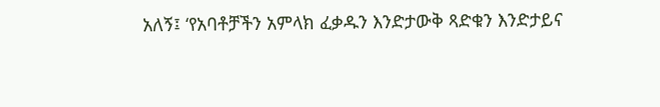አለኝ፤ ‘የአባቶቻችን አምላክ ፈቃዱን እንድታውቅ ጻድቁን እንድታይና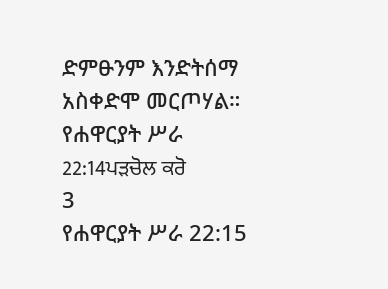ድምፁንም እንድትሰማ አስቀድሞ መርጦሃል።
የሐዋርያት ሥራ 22:14ਪੜਚੋਲ ਕਰੋ
3
የሐዋርያት ሥራ 22:15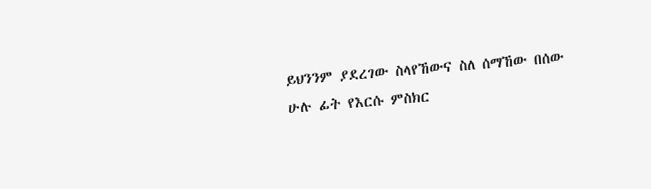ይህንንም ያደረገው ስላየኸውና ስለ ሰማኸው በሰው ሁሉ ፊት የእርሱ ምስክር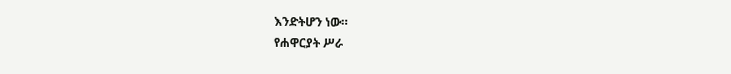እንድትሆን ነው።
የሐዋርያት ሥራ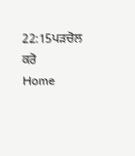22:15ਪੜਚੋਲ ਕਰੋ
Home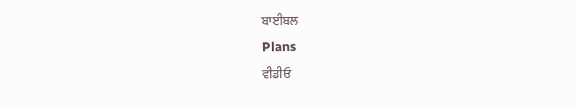ਬਾਈਬਲ
Plans
ਵੀਡੀਓ